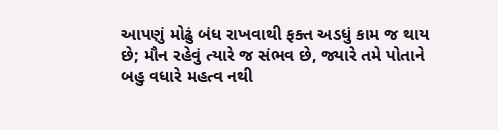આપણું મોઢું બંધ રાખવાથી ફક્ત અડધું કામ જ થાય છે; મૌન રહેવું ત્યારે જ સંભવ છે, જ્યારે તમે પોતાને બહુ વધારે મહત્વ નથી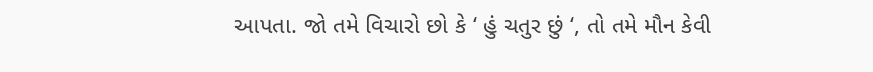આપતા. જો તમે વિચારો છો કે ‘ હું ચતુર છું ‘, તો તમે મૌન કેવી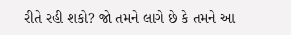રીતે રહી શકો? જો તમને લાગે છે કે તમને આ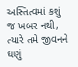અસ્તિત્વમાં કશું જ ખબર નથી, ત્યારે તમે જીવનને ઘણું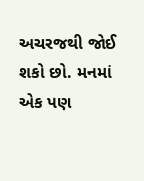અચરજથી જોઈ શકો છો. મનમાં એક પણ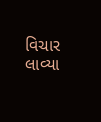વિચાર લાવ્યા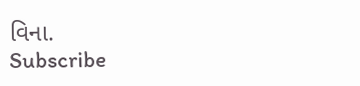વિના.
Subscribe